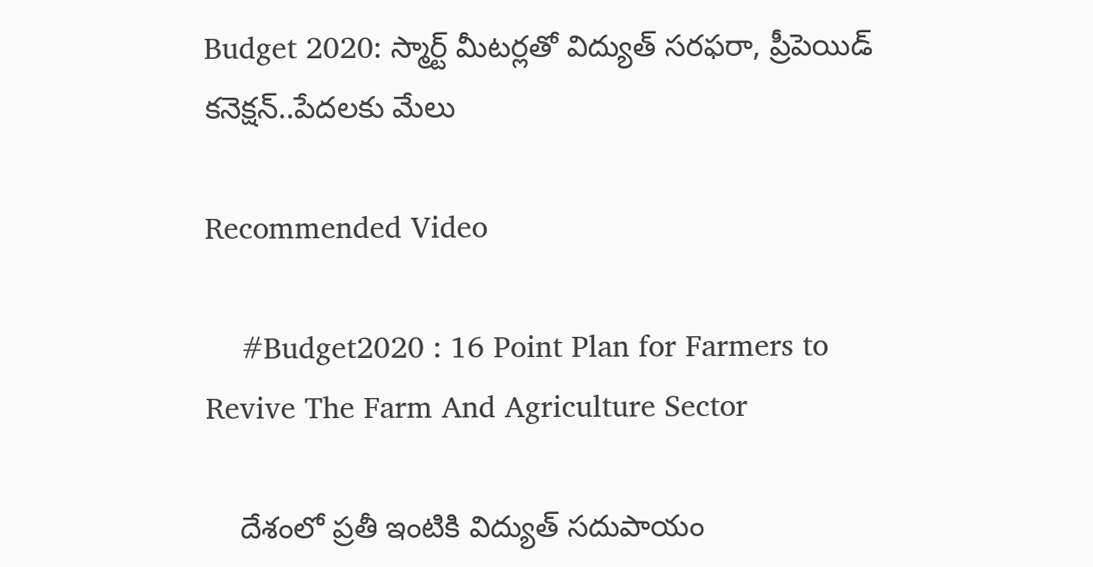Budget 2020: స్మార్ట్ మీటర్లతో విద్యుత్ సరఫరా, ప్రీపెయిడ్ కనెక్షన్‌..పేదలకు మేలు

Recommended Video

    #Budget2020 : 16 Point Plan for Farmers to Revive The Farm And Agriculture Sector

    దేశంలో ప్రతీ ఇంటికి విద్యుత్ సదుపాయం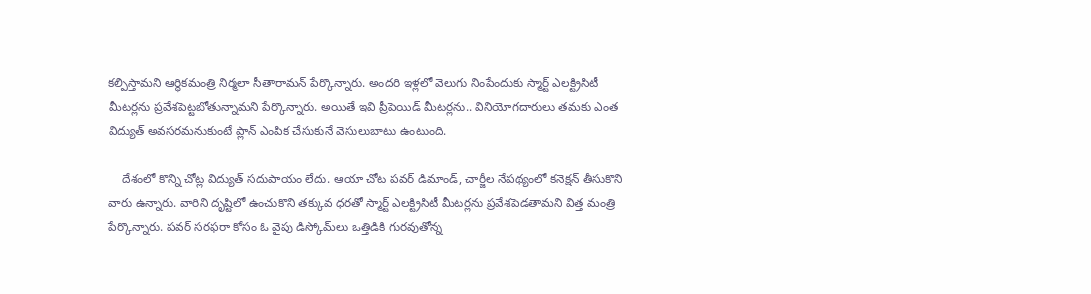కల్పిస్తామని ఆర్థికమంత్రి నిర్మలా సీతారామన్ పేర్కొన్నారు. అందరి ఇళ్లలో వెలుగు నింపేందుకు స్మార్ట్ ఎలక్ట్రిసిటీ మీటర్లను ప్రవేశపెట్టబోతున్నామని పేర్కొన్నారు. అయితే ఇవి ప్రీపెయిడ్ మీటర్లను.. వినియోగదారులు తమకు ఎంత విద్యుత్ అవసరమనుకుంటే ప్లాన్ ఎంపిక చేసుకునే వెసులుబాటు ఉంటుంది.

    దేశంలో కొన్ని చోట్ల విద్యుత్ సదుపాయం లేదు. ఆయా చోట పవర్ డిమాండ్, చార్జీల నేపథ్యంలో కనెక్షన్ తీసుకొని వారు ఉన్నారు. వారిని దృష్టిలో ఉంచుకొని తక్కువ ధరతో స్మార్ట్ ఎలక్ట్రిసిటీ మీటర్లను ప్రవేశపెడతామని విత్త మంత్రి పేర్కొన్నారు. పవర్ సరఫరా కోసం ఓ వైపు డిస్కోమ్‌లు ఒత్తిడికి గురవుతోన్న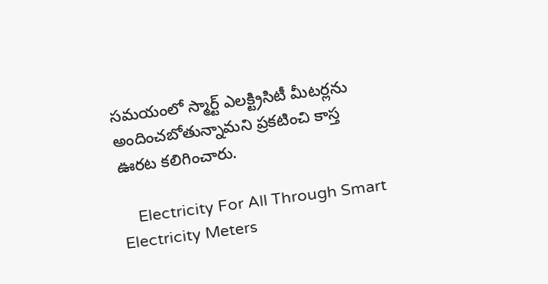సమయంలో స్మార్ట్ ఎలక్ట్రిసిటీ మీటర్లను అందించబోతున్నామని ప్రకటించి కాస్త ఊరట కలిగించారు.

    Electricity For All Through Smart Electricity Meters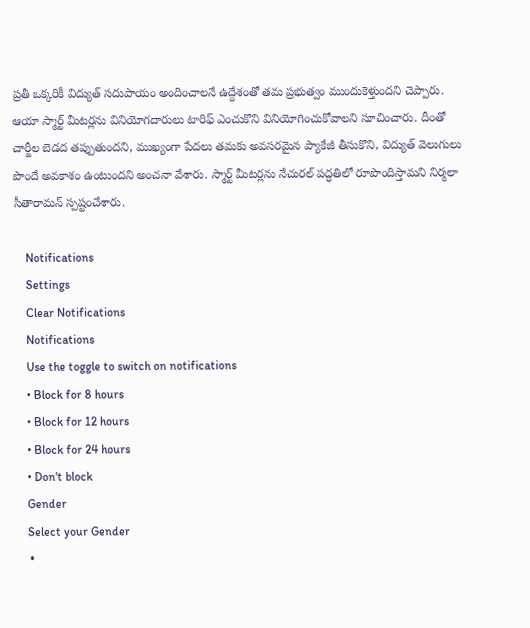ప్రతీ ఒక్కరికీ విద్యుత్ సదుపాయం అందించాలనే ఉద్దేశంతో తమ ప్రభుత్వం ముందుకెళ్తుందని చెప్పారు. ఆయా స్మార్ట్ మీటర్లను వినియోగదారులు టారిఫ్ ఎంచుకొని వినియోగించుకోవాలని సూచించారు. దీంతో చార్జీల బెడద తప్పుతుందని, ముఖ్యంగా పేదలు తమకు అవసరమైన ప్యాకేజీ తీసుకొని, విద్యుత్ వెలుగులు పొందే అవకాశం ఉంటుందని అంచనా వేశారు. స్మార్ట్ మీటర్లను నేచురల్ పద్ధతిలో రూపొందిస్తామని నిర్మలా సీతారామన్ స్పష్టంచేశారు.

    Notifications
    Settings
    Clear Notifications
    Notifications
    Use the toggle to switch on notifications
    • Block for 8 hours
    • Block for 12 hours
    • Block for 24 hours
    • Don't block
    Gender
    Select your Gender
    •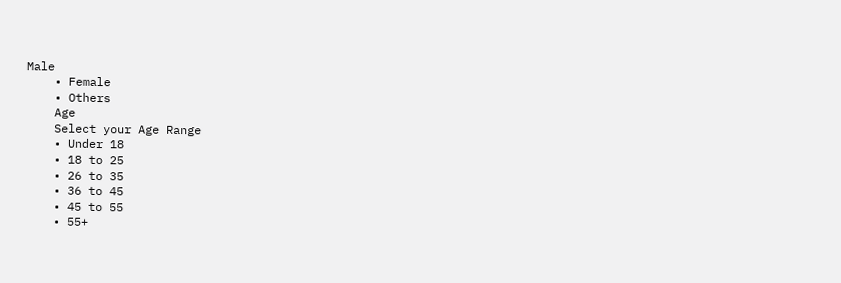Male
    • Female
    • Others
    Age
    Select your Age Range
    • Under 18
    • 18 to 25
    • 26 to 35
    • 36 to 45
    • 45 to 55
    • 55+